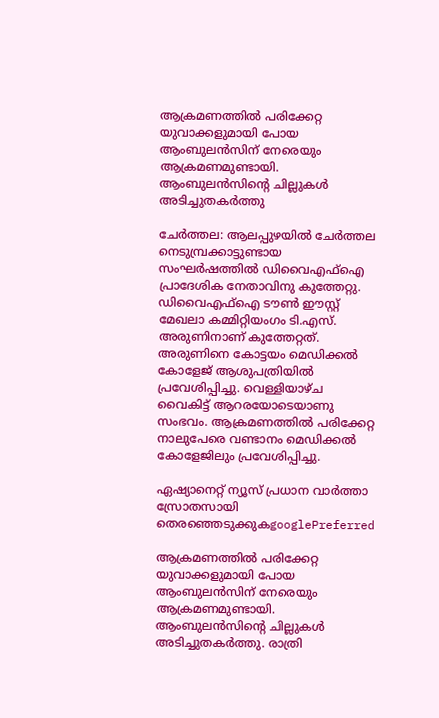ആക്രമണത്തില്‍ പരിക്കേറ്റ യുവാക്കളുമായി പോയ ആംബുലൻസിന് നേരെയും ആക്രമണമുണ്ടായി. ആംബുലൻസിന്‍റെ ചില്ലുകൾ അടിച്ചുതകർത്തു

ചേർത്തല: ആലപ്പുഴയില്‍ ചേർത്തല നെടുമ്പ്രക്കാട്ടുണ്ടായ സംഘർഷത്തിൽ ഡിവൈഎഫ്ഐ പ്രാദേശിക നേതാവിനു കുത്തേറ്റു. ഡിവൈഎഫ്ഐ ടൗൺ ഈസ്റ്റ് മേഖലാ കമ്മിറ്റിയംഗം ടി.എസ്. അരുണിനാണ് കുത്തേറ്റത്. അരുണിനെ കോട്ടയം മെഡിക്കൽ കോളേജ് ആശുപത്രിയിൽ പ്രവേശിപ്പിച്ചു. വെള്ളിയാഴ്ച വൈകിട്ട് ആറരയോടെയാണു സംഭവം. ആക്രമണത്തിൽ പരിക്കേറ്റ നാലുപേരെ വണ്ടാനം മെഡിക്കൽ കോളേജിലും പ്രവേശിപ്പിച്ചു.

ഏഷ്യാനെറ്റ് ന്യൂസ് പ്രധാന വാർത്താ സ്രോതസായി തെരഞ്ഞെടുക്കുകgooglePreferred

ആക്രമണത്തില്‍ പരിക്കേറ്റ യുവാക്കളുമായി പോയ ആംബുലൻസിന് നേരെയും ആക്രമണമുണ്ടായി. ആംബുലൻസിന്‍റെ ചില്ലുകൾ അടിച്ചുതകർത്തു. രാത്രി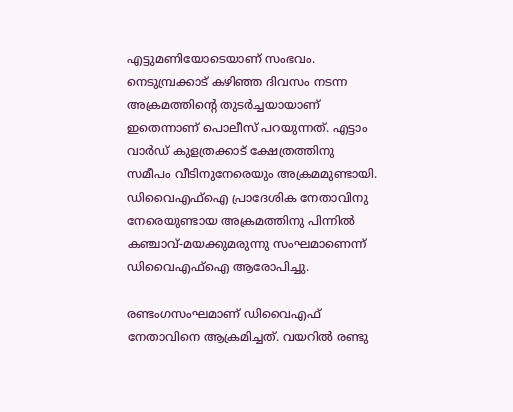എട്ടുമണിയോടെയാണ് സംഭവം. നെടുമ്പ്രക്കാട് കഴിഞ്ഞ ദിവസം നടന്ന അക്രമത്തിന്റെ തുടർച്ചയായാണ് ഇതെന്നാണ് പൊലീസ് പറയുന്നത്. എട്ടാം വാർഡ്‌ കുളത്രക്കാട് ക്ഷേത്രത്തിനു സമീപം വീടിനുനേരെയും അക്രമമുണ്ടായി. ഡിവൈഎഫ്ഐ പ്രാദേശിക നേതാവിനു നേരെയുണ്ടായ അക്രമത്തിനു പിന്നിൽ കഞ്ചാവ്-മയക്കുമരുന്നു സംഘമാണെന്ന് ഡിവൈഎഫ്ഐ ആരോപിച്ചു.

രണ്ടംഗസംഘമാണ് ഡിവൈഎഫ് നേതാവിനെ ആക്രമിച്ചത്. വയറിൽ രണ്ടു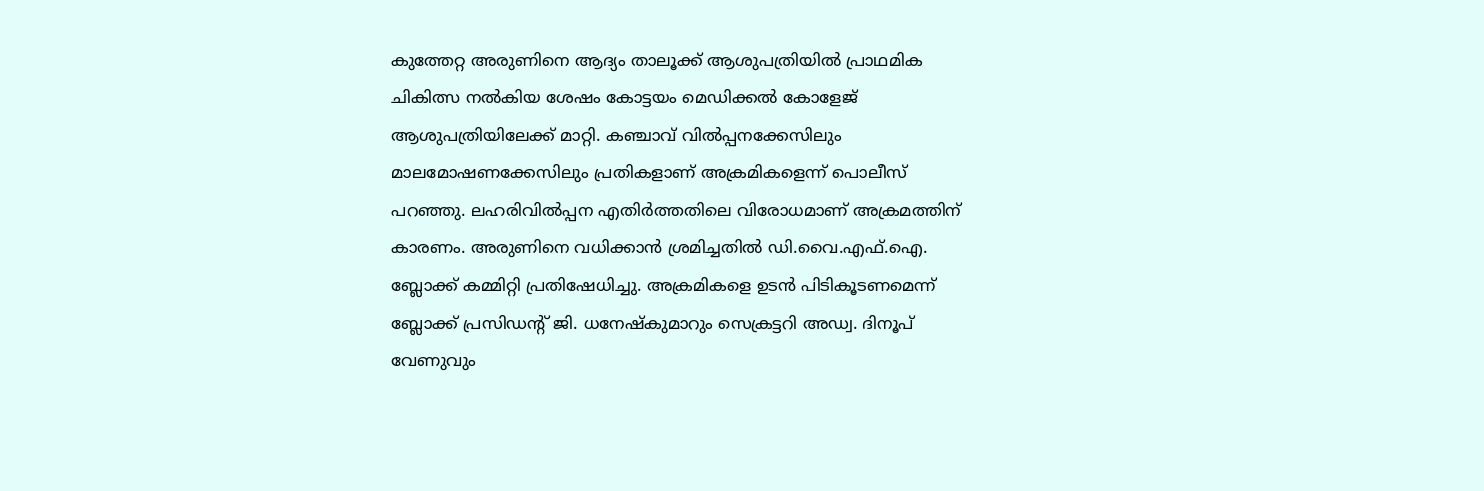കുത്തേറ്റ അരുണിനെ ആദ്യം താലൂക്ക് ആശുപത്രിയിൽ പ്രാഥമിക ചികിത്സ നല്‍കിയ ശേഷം കോട്ടയം മെഡിക്കൽ കോളേജ് ആശുപത്രിയിലേക്ക് മാറ്റി. കഞ്ചാവ് വിൽപ്പനക്കേസിലും മാലമോഷണക്കേസിലും പ്രതികളാണ് അക്രമികളെന്ന് പൊലീസ് പറഞ്ഞു. ലഹരിവിൽപ്പന എതിർത്തതിലെ വിരോധമാണ് അക്രമത്തിന് കാരണം. അരുണിനെ വധിക്കാൻ ശ്രമിച്ചതിൽ ഡി.വൈ.എഫ്.ഐ. ബ്ലോക്ക് കമ്മിറ്റി പ്രതിഷേധിച്ചു. അക്രമികളെ ഉടൻ പിടികൂടണമെന്ന് ബ്ലോക്ക് പ്രസിഡന്‍റ് ജി. ധനേഷ്‌കുമാറും സെക്രട്ടറി അഡ്വ. ദിനൂപ് വേണുവും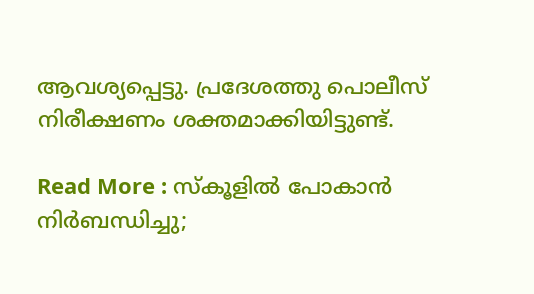ആവശ്യപ്പെട്ടു. പ്രദേശത്തു പൊലീസ് നിരീക്ഷണം ശക്തമാക്കിയിട്ടുണ്ട്.

Read More : സ്കൂളിൽ പോകാൻ നിർബന്ധിച്ചു;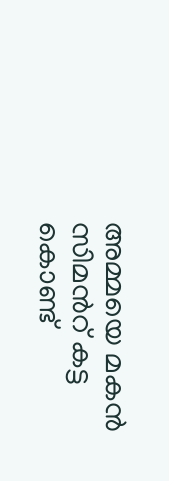അമ്മയെ മകന്‍ സിമന്‍റ് കട്ട കൊണ്ട്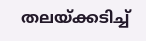തലയ്ക്കടിച്ച്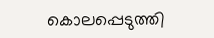കൊലപ്പെടുത്തി